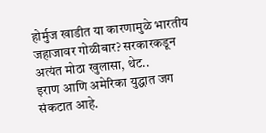होर्मुज खाडीत या कारणामुळे भारतीय जहाजावर गोळीबार? सरकारकडून अत्यंत मोठा खुलासा, थेट..
इराण आणि अमेरिका युद्धात जग संकटात आहे.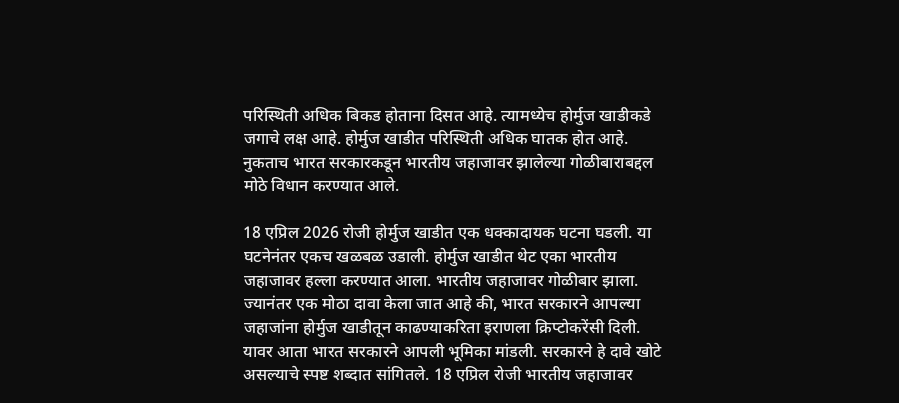परिस्थिती अधिक बिकड होताना दिसत आहे. त्यामध्येच होर्मुज खाडीकडे जगाचे लक्ष आहे. होर्मुज खाडीत परिस्थिती अधिक घातक होत आहे. नुकताच भारत सरकारकडून भारतीय जहाजावर झालेल्या गोळीबाराबद्दल मोठे विधान करण्यात आले.

18 एप्रिल 2026 रोजी होर्मुज खाडीत एक धक्कादायक घटना घडली. या घटनेनंतर एकच खळबळ उडाली. होर्मुज खाडीत थेट एका भारतीय जहाजावर हल्ला करण्यात आला. भारतीय जहाजावर गोळीबार झाला. ज्यानंतर एक मोठा दावा केला जात आहे की, भारत सरकारने आपल्या जहाजांना होर्मुज खाडीतून काढण्याकरिता इराणला क्रिप्टोकरेंसी दिली. यावर आता भारत सरकारने आपली भूमिका मांडली. सरकारने हे दावे खोटे असल्याचे स्पष्ट शब्दात सांगितले. 18 एप्रिल रोजी भारतीय जहाजावर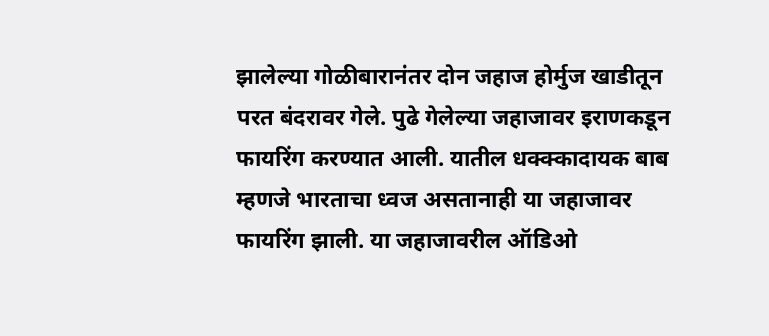झालेल्या गोळीबारानंतर दोन जहाज होर्मुज खाडीतून परत बंदरावर गेले. पुढे गेलेल्या जहाजावर इराणकडून फायरिंग करण्यात आली. यातील धक्क्कादायक बाब म्हणजे भारताचा ध्वज असतानाही या जहाजावर फायरिंग झाली. या जहाजावरील ऑडिओ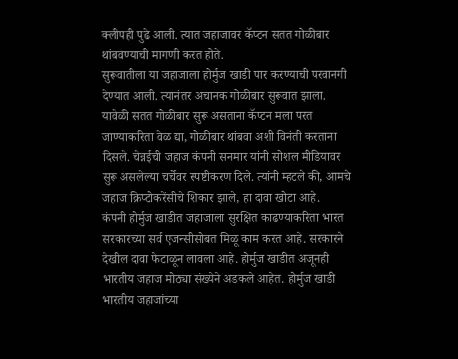क्लीपही पुढे आली. त्यात जहाजावर कॅप्टन सतत गोळीबार थांबवण्याची मागणी करत होते.
सुरूवातीला या जहाजाला होर्मुज खाडी पार करण्याची परवानगी देण्यात आली. त्यानंतर अचानक गोळीबार सुरूवात झाला. यावेळी सतत गोळीबार सुरू असताना कॅप्टन मला परत जाण्याकरिता वेळ द्या, गोळीबार थांबवा अशी विनंती करताना दिसले. चेन्नईची जहाज कंपनी सनमार यांनी सोशल मीडियावर सुरू असलेल्या चर्चेवर स्पष्टीकरण दिले. त्यांनी म्हटले की, आमचे जहाज क्रिप्टोकरेंसीचे शिकार झाले, हा दावा खोटा आहे.
कंपनी होर्मुज खाडीत जहाजाला सुरक्षित काढण्याकरिता भारत सरकारच्या सर्व एजन्सीसोबत मिळू काम करत आहे. सरकारने देखील दावा फेटाळून लावला आहे. होर्मुज खाडीत अजूनही भारतीय जहाज मोठ्या संख्येने अडकले आहेत. होर्मुज खाडी भारतीय जहाजांच्या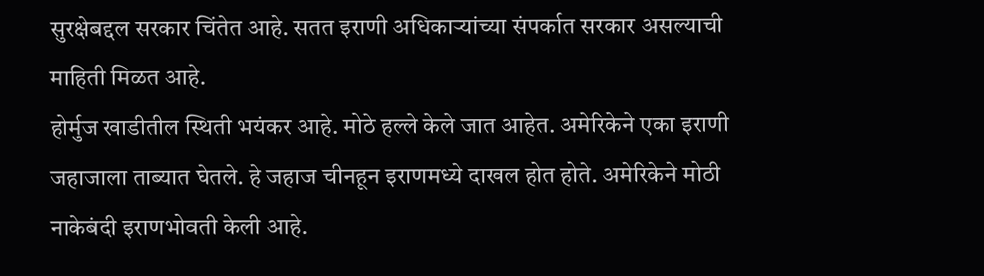सुरक्षेबद्दल सरकार चिंतेत आहे. सतत इराणी अधिकाऱ्यांच्या संपर्कात सरकार असल्याची माहिती मिळत आहे.
होर्मुज खाडीतील स्थिती भयंकर आहे. मोठे हल्ले केले जात आहेत. अमेरिकेने एका इराणी जहाजाला ताब्यात घेतले. हे जहाज चीनहून इराणमध्ये दाखल होत होते. अमेरिकेने मोठी नाकेबंदी इराणभोवती केली आहे.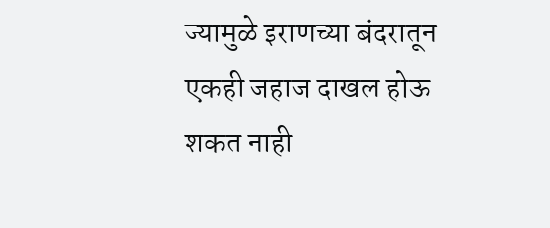ज्यामुळे इराणच्या बंदरातून एकही जहाज दाखल होऊ शकत नाही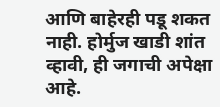आणि बाहेरही पडू शकत नाही. होर्मुज खाडी शांत व्हावी, ही जगाची अपेक्षा आहे.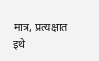मात्र, प्रत्यक्षात इथे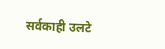सर्वकाही उलटे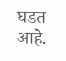घडत आहे.